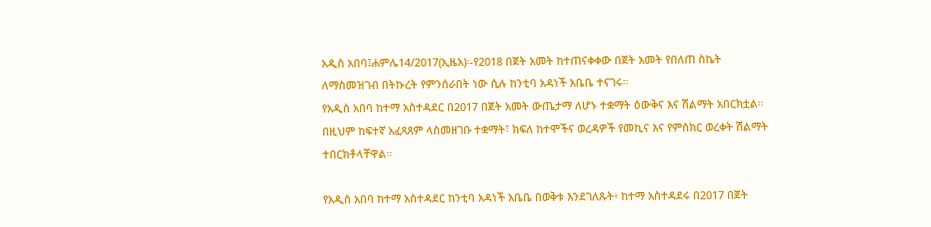አዲስ አበባ፤ሐምሌ14/2017(ኢዜአ)፡-የ2018 በጀት አመት ከተጠናቀቀው በጀት አመት የበለጠ ስኬት ለማስመዝገብ በትኩረት የምንሰራበት ነው ሲሉ ከንቲባ አዳነች አቤቤ ተናገሩ።
የአዲስ አበባ ከተማ አስተዳደር በ2017 በጀት አመት ውጤታማ ለሆኑ ተቋማት ዕውቅና እና ሽልማት አበርክቷል።
በዚህም ከፍተኛ አፈጻጸም ላስመዘገቡ ተቋማት፣ ክፍለ ከተሞችና ወረዳዎች የመኪና እና የምስክር ወረቀት ሽልማት ተበርክቶላቸዋል።

የአዲስ አበባ ከተማ አስተዳደር ከንቲባ አዳነች አቤቤ በወቅቱ እንደገለጹት፥ ከተማ አስተዳደሩ በ2017 በጀት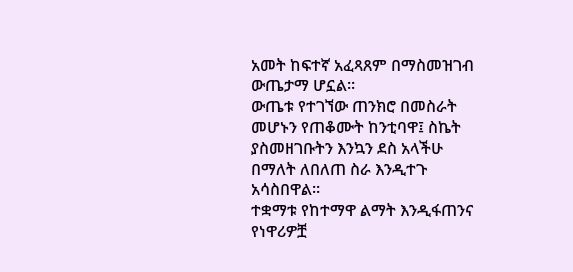አመት ከፍተኛ አፈጻጸም በማስመዝገብ ውጤታማ ሆኗል።
ውጤቱ የተገኘው ጠንክሮ በመስራት መሆኑን የጠቆሙት ከንቲባዋ፤ ስኬት ያስመዘገቡትን እንኳን ደስ አላችሁ በማለት ለበለጠ ስራ እንዲተጉ አሳስበዋል።
ተቋማቱ የከተማዋ ልማት እንዲፋጠንና የነዋሪዎቿ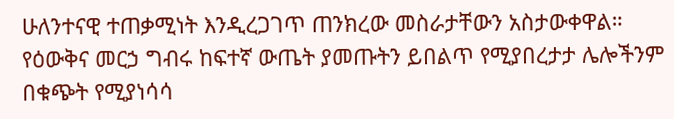ሁለንተናዊ ተጠቃሚነት እንዲረጋገጥ ጠንክረው መስራታቸውን አስታውቀዋል።
የዕውቅና መርኃ ግብሩ ከፍተኛ ውጤት ያመጡትን ይበልጥ የሚያበረታታ ሌሎችንም በቁጭት የሚያነሳሳ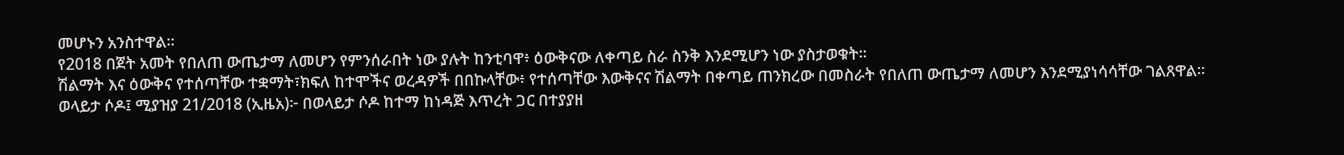መሆኑን አንስተዋል።
የ2018 በጀት አመት የበለጠ ውጤታማ ለመሆን የምንሰራበት ነው ያሉት ከንቲባዋ፥ ዕውቅናው ለቀጣይ ስራ ስንቅ እንደሚሆን ነው ያስታወቁት።
ሽልማት እና ዕውቅና የተሰጣቸው ተቋማት፣ክፍለ ከተሞችና ወረዳዎች በበኩላቸው፥ የተሰጣቸው እውቅናና ሽልማት በቀጣይ ጠንክረው በመስራት የበለጠ ውጤታማ ለመሆን እንደሚያነሳሳቸው ገልጸዋል።
ወላይታ ሶዶ፤ ሚያዝያ 21/2018 (ኢዜአ)፦ በወላይታ ሶዶ ከተማ ከነዳጅ እጥረት ጋር በተያያዘ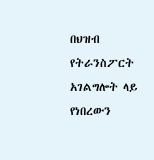በህዝብ የትራንስፖርት አገልግሎት ላይ የነበረውን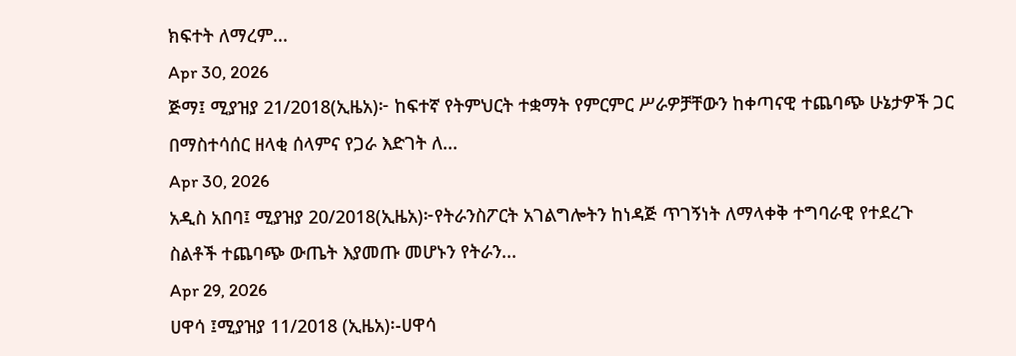ክፍተት ለማረም...
Apr 30, 2026
ጅማ፤ ሚያዝያ 21/2018(ኢዜአ)፦ ከፍተኛ የትምህርት ተቋማት የምርምር ሥራዎቻቸውን ከቀጣናዊ ተጨባጭ ሁኔታዎች ጋር በማስተሳሰር ዘላቂ ሰላምና የጋራ እድገት ለ...
Apr 30, 2026
አዲስ አበባ፤ ሚያዝያ 20/2018(ኢዜአ)፦የትራንስፖርት አገልግሎትን ከነዳጅ ጥገኝነት ለማላቀቅ ተግባራዊ የተደረጉ ስልቶች ተጨባጭ ውጤት እያመጡ መሆኑን የትራን...
Apr 29, 2026
ሀዋሳ ፤ሚያዝያ 11/2018 (ኢዜአ)፡-ሀዋሳ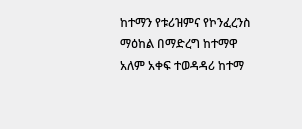ከተማን የቱሪዝምና የኮንፈረንስ ማዕከል በማድረግ ከተማዋ አለም አቀፍ ተወዳዳሪ ከተማ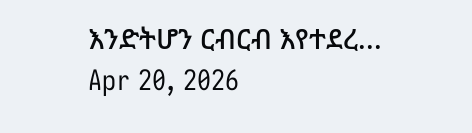እንድትሆን ርብርብ እየተደረ...
Apr 20, 2026